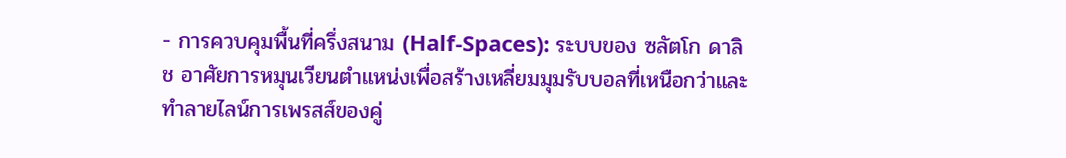- การควบคุมพื้นที่ครึ่งสนาม (Half-Spaces): ระบบของ ซลัตโก ดาลิช อาศัยการหมุนเวียนตำแหน่งเพื่อสร้างเหลี่ยมมุมรับบอลที่เหนือกว่าและทำลายไลน์การเพรสส์ของคู่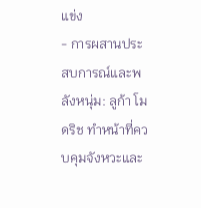แข่ง
- การผสานประสบการณ์และพลังหนุ่ม: ลูก้า โมดริช ทำหน้าที่ควบคุมจังหวะและ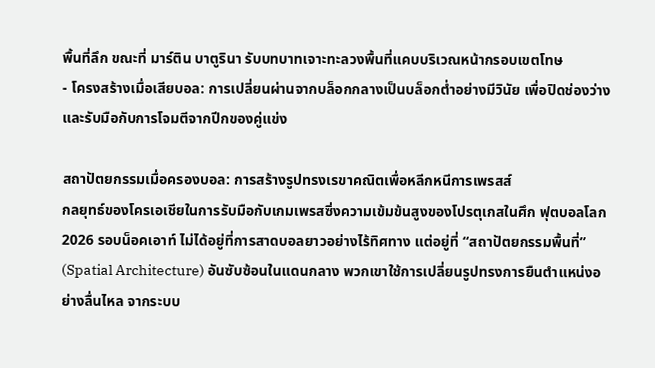พื้นที่ลึก ขณะที่ มาร์ติน บาตูรินา รับบทบาทเจาะทะลวงพื้นที่แคบบริเวณหน้ากรอบเขตโทษ
- โครงสร้างเมื่อเสียบอล: การเปลี่ยนผ่านจากบล็อกกลางเป็นบล็อกต่ำอย่างมีวินัย เพื่อปิดช่องว่างและรับมือกับการโจมตีจากปีกของคู่แข่ง

สถาปัตยกรรมเมื่อครองบอล: การสร้างรูปทรงเรขาคณิตเพื่อหลีกหนีการเพรสส์
กลยุทธ์ของโครเอเชียในการรับมือกับเกมเพรสซิ่งความเข้มข้นสูงของโปรตุเกสในศึก ฟุตบอลโลก 2026 รอบน็อคเอาท์ ไม่ได้อยู่ที่การสาดบอลยาวอย่างไร้ทิศทาง แต่อยู่ที่ “สถาปัตยกรรมพื้นที่” (Spatial Architecture) อันซับซ้อนในแดนกลาง พวกเขาใช้การเปลี่ยนรูปทรงการยืนตำแหน่งอย่างลื่นไหล จากระบบ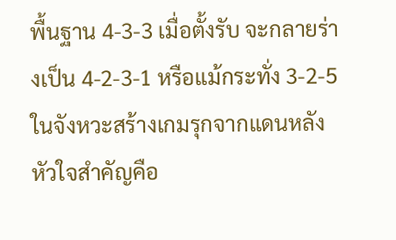พื้นฐาน 4-3-3 เมื่อตั้งรับ จะกลายร่างเป็น 4-2-3-1 หรือแม้กระทั่ง 3-2-5 ในจังหวะสร้างเกมรุกจากแดนหลัง หัวใจสำคัญคือ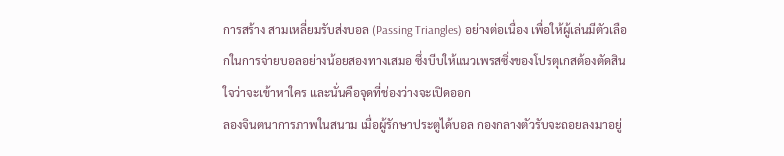การสร้าง สามเหลี่ยมรับส่งบอล (Passing Triangles) อย่างต่อเนื่อง เพื่อให้ผู้เล่นมีตัวเลือกในการจ่ายบอลอย่างน้อยสองทางเสมอ ซึ่งบีบให้แนวเพรสซิ่งของโปรตุเกสต้องตัดสินใจว่าจะเข้าหาใคร และนั่นคือจุดที่ช่องว่างจะเปิดออก
ลองจินตนาการภาพในสนาม เมื่อผู้รักษาประตูได้บอล กองกลางตัวรับจะถอยลงมาอยู่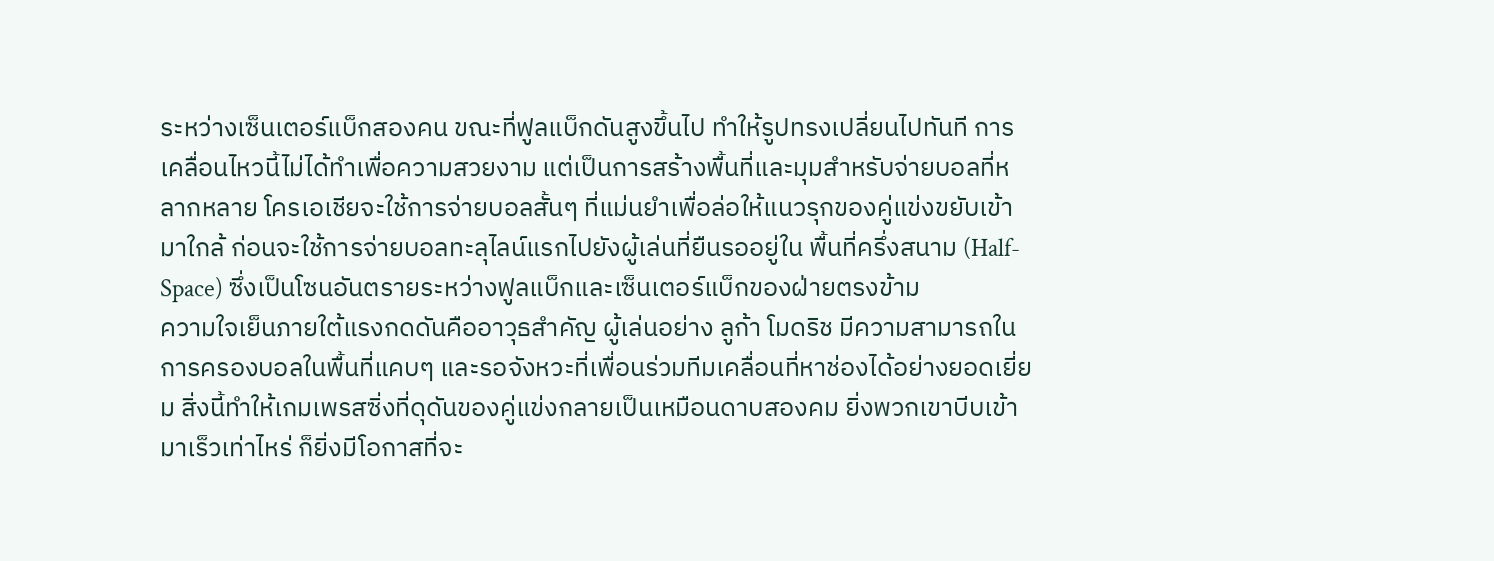ระหว่างเซ็นเตอร์แบ็กสองคน ขณะที่ฟูลแบ็กดันสูงขึ้นไป ทำให้รูปทรงเปลี่ยนไปทันที การเคลื่อนไหวนี้ไม่ได้ทำเพื่อความสวยงาม แต่เป็นการสร้างพื้นที่และมุมสำหรับจ่ายบอลที่หลากหลาย โครเอเชียจะใช้การจ่ายบอลสั้นๆ ที่แม่นยำเพื่อล่อให้แนวรุกของคู่แข่งขยับเข้ามาใกล้ ก่อนจะใช้การจ่ายบอลทะลุไลน์แรกไปยังผู้เล่นที่ยืนรออยู่ใน พื้นที่ครึ่งสนาม (Half-Space) ซึ่งเป็นโซนอันตรายระหว่างฟูลแบ็กและเซ็นเตอร์แบ็กของฝ่ายตรงข้าม
ความใจเย็นภายใต้แรงกดดันคืออาวุธสำคัญ ผู้เล่นอย่าง ลูก้า โมดริช มีความสามารถในการครองบอลในพื้นที่แคบๆ และรอจังหวะที่เพื่อนร่วมทีมเคลื่อนที่หาช่องได้อย่างยอดเยี่ยม สิ่งนี้ทำให้เกมเพรสซิ่งที่ดุดันของคู่แข่งกลายเป็นเหมือนดาบสองคม ยิ่งพวกเขาบีบเข้ามาเร็วเท่าไหร่ ก็ยิ่งมีโอกาสที่จะ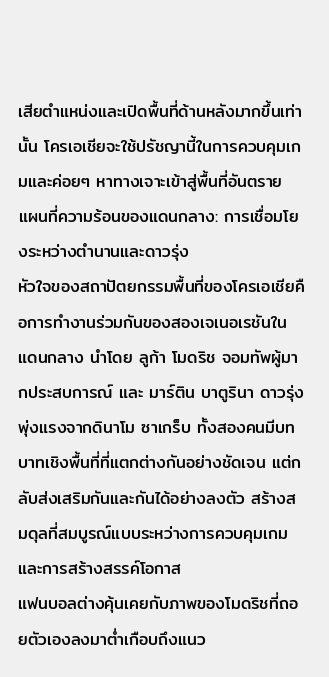เสียตำแหน่งและเปิดพื้นที่ด้านหลังมากขึ้นเท่านั้น โครเอเชียจะใช้ปรัชญานี้ในการควบคุมเกมและค่อยๆ หาทางเจาะเข้าสู่พื้นที่อันตราย
แผนที่ความร้อนของแดนกลาง: การเชื่อมโยงระหว่างตำนานและดาวรุ่ง
หัวใจของสถาปัตยกรรมพื้นที่ของโครเอเชียคือการทำงานร่วมกันของสองเจเนอเรชันในแดนกลาง นำโดย ลูก้า โมดริช จอมทัพผู้มากประสบการณ์ และ มาร์ติน บาตูรินา ดาวรุ่งพุ่งแรงจากดินาโม ซาเกร็บ ทั้งสองคนมีบทบาทเชิงพื้นที่ที่แตกต่างกันอย่างชัดเจน แต่กลับส่งเสริมกันและกันได้อย่างลงตัว สร้างสมดุลที่สมบูรณ์แบบระหว่างการควบคุมเกมและการสร้างสรรค์โอกาส
แฟนบอลต่างคุ้นเคยกับภาพของโมดริชที่ถอยตัวเองลงมาต่ำเกือบถึงแนว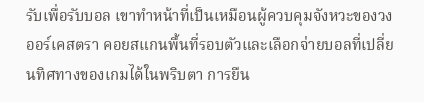รับเพื่อรับบอล เขาทำหน้าที่เป็นเหมือนผู้ควบคุมจังหวะของวงออร์เคสตรา คอยสแกนพื้นที่รอบตัวและเลือกจ่ายบอลที่เปลี่ยนทิศทางของเกมได้ในพริบตา การยืน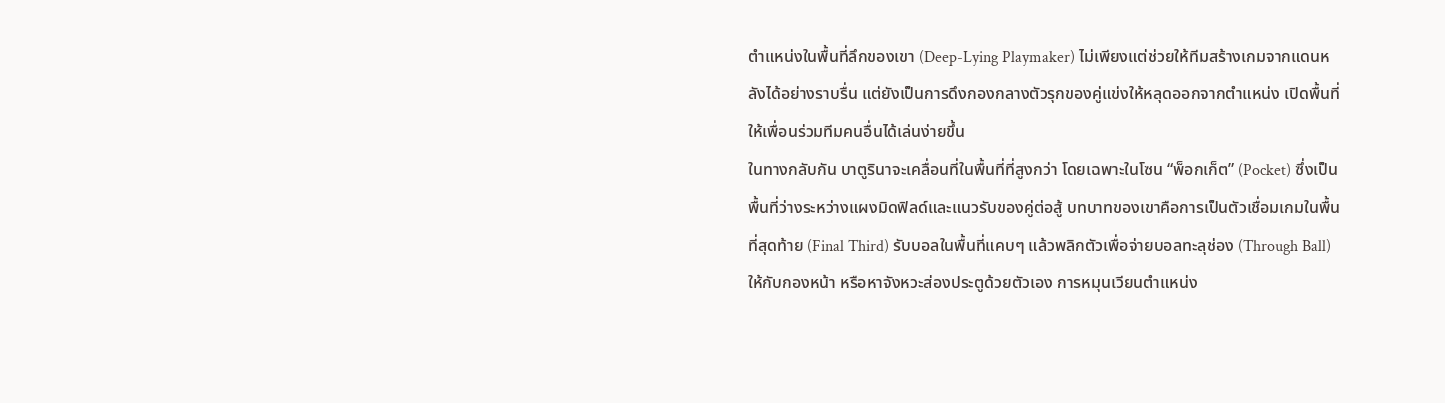ตำแหน่งในพื้นที่ลึกของเขา (Deep-Lying Playmaker) ไม่เพียงแต่ช่วยให้ทีมสร้างเกมจากแดนหลังได้อย่างราบรื่น แต่ยังเป็นการดึงกองกลางตัวรุกของคู่แข่งให้หลุดออกจากตำแหน่ง เปิดพื้นที่ให้เพื่อนร่วมทีมคนอื่นได้เล่นง่ายขึ้น
ในทางกลับกัน บาตูรินาจะเคลื่อนที่ในพื้นที่ที่สูงกว่า โดยเฉพาะในโซน “พ็อกเก็ต” (Pocket) ซึ่งเป็นพื้นที่ว่างระหว่างแผงมิดฟิลด์และแนวรับของคู่ต่อสู้ บทบาทของเขาคือการเป็นตัวเชื่อมเกมในพื้นที่สุดท้าย (Final Third) รับบอลในพื้นที่แคบๆ แล้วพลิกตัวเพื่อจ่ายบอลทะลุช่อง (Through Ball) ให้กับกองหน้า หรือหาจังหวะส่องประตูด้วยตัวเอง การหมุนเวียนตำแหน่ง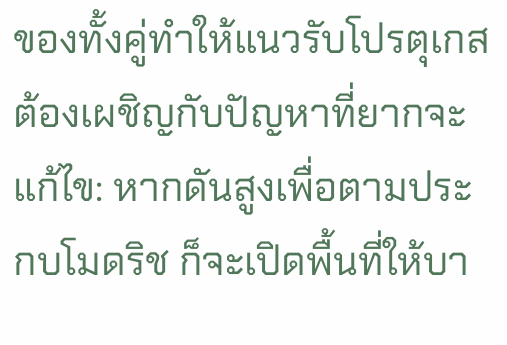ของทั้งคู่ทำให้แนวรับโปรตุเกสต้องเผชิญกับปัญหาที่ยากจะแก้ไข: หากดันสูงเพื่อตามประกบโมดริช ก็จะเปิดพื้นที่ให้บา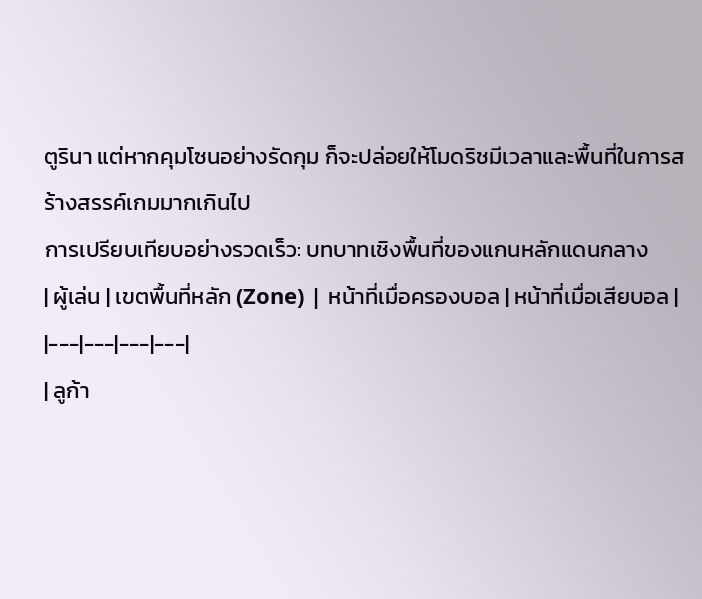ตูรินา แต่หากคุมโซนอย่างรัดกุม ก็จะปล่อยให้โมดริชมีเวลาและพื้นที่ในการสร้างสรรค์เกมมากเกินไป
การเปรียบเทียบอย่างรวดเร็ว: บทบาทเชิงพื้นที่ของแกนหลักแดนกลาง
| ผู้เล่น | เขตพื้นที่หลัก (Zone) | หน้าที่เมื่อครองบอล | หน้าที่เมื่อเสียบอล |
|---|---|---|---|
| ลูก้า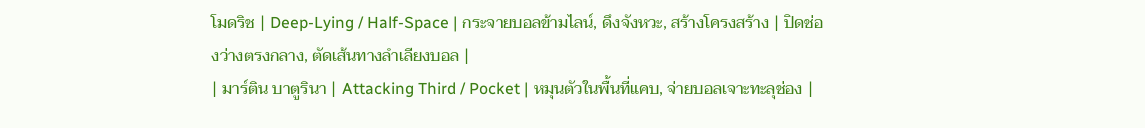โมดริช | Deep-Lying / Half-Space | กระจายบอลข้ามไลน์, ดึงจังหวะ, สร้างโครงสร้าง | ปิดช่องว่างตรงกลาง, ตัดเส้นทางลำเลียงบอล |
| มาร์ติน บาตูรินา | Attacking Third / Pocket | หมุนตัวในพื้นที่แคบ, จ่ายบอลเจาะทะลุช่อง |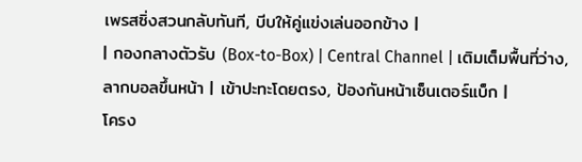เพรสซิ่งสวนกลับทันที, บีบให้คู่แข่งเล่นออกข้าง |
| กองกลางตัวรับ (Box-to-Box) | Central Channel | เติมเต็มพื้นที่ว่าง, ลากบอลขึ้นหน้า | เข้าปะทะโดยตรง, ป้องกันหน้าเซ็นเตอร์แบ็ก |
โครง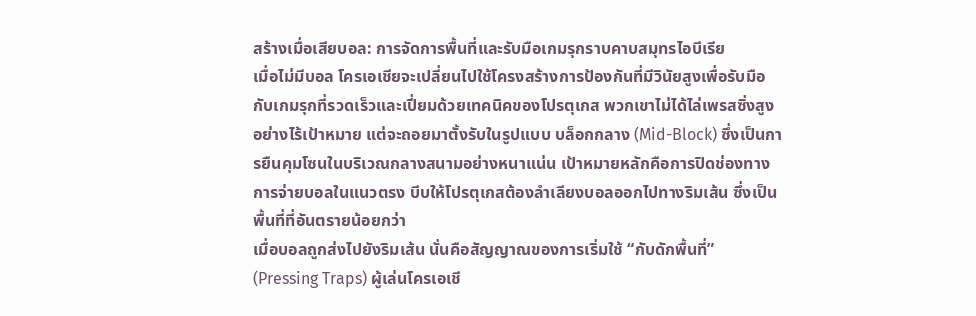สร้างเมื่อเสียบอล: การจัดการพื้นที่และรับมือเกมรุกราบคาบสมุทรไอบีเรีย
เมื่อไม่มีบอล โครเอเชียจะเปลี่ยนไปใช้โครงสร้างการป้องกันที่มีวินัยสูงเพื่อรับมือกับเกมรุกที่รวดเร็วและเปี่ยมด้วยเทคนิคของโปรตุเกส พวกเขาไม่ได้ไล่เพรสซิ่งสูงอย่างไร้เป้าหมาย แต่จะถอยมาตั้งรับในรูปแบบ บล็อกกลาง (Mid-Block) ซึ่งเป็นการยืนคุมโซนในบริเวณกลางสนามอย่างหนาแน่น เป้าหมายหลักคือการปิดช่องทางการจ่ายบอลในแนวตรง บีบให้โปรตุเกสต้องลำเลียงบอลออกไปทางริมเส้น ซึ่งเป็นพื้นที่ที่อันตรายน้อยกว่า
เมื่อบอลถูกส่งไปยังริมเส้น นั่นคือสัญญาณของการเริ่มใช้ “กับดักพื้นที่” (Pressing Traps) ผู้เล่นโครเอเชี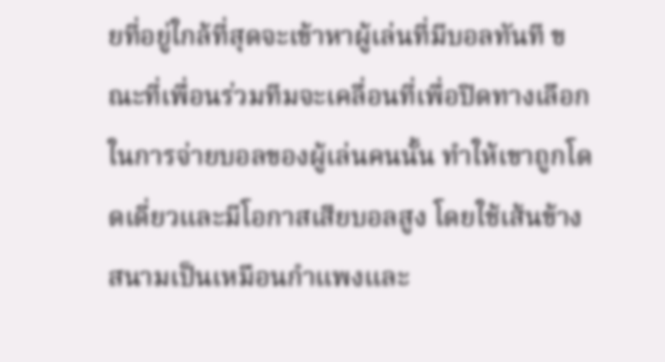ยที่อยู่ใกล้ที่สุดจะเข้าหาผู้เล่นที่มีบอลทันที ขณะที่เพื่อนร่วมทีมจะเคลื่อนที่เพื่อปิดทางเลือกในการจ่ายบอลของผู้เล่นคนนั้น ทำให้เขาถูกโดดเดี่ยวและมีโอกาสเสียบอลสูง โดยใช้เส้นข้างสนามเป็นเหมือนกำแพงและ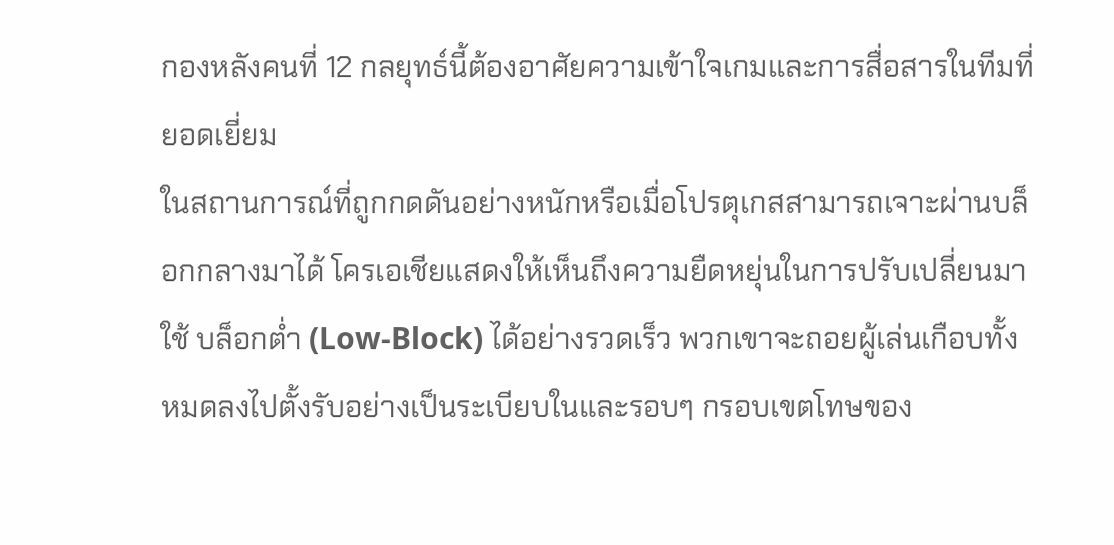กองหลังคนที่ 12 กลยุทธ์นี้ต้องอาศัยความเข้าใจเกมและการสื่อสารในทีมที่ยอดเยี่ยม
ในสถานการณ์ที่ถูกกดดันอย่างหนักหรือเมื่อโปรตุเกสสามารถเจาะผ่านบล็อกกลางมาได้ โครเอเชียแสดงให้เห็นถึงความยืดหยุ่นในการปรับเปลี่ยนมาใช้ บล็อกต่ำ (Low-Block) ได้อย่างรวดเร็ว พวกเขาจะถอยผู้เล่นเกือบทั้งหมดลงไปตั้งรับอย่างเป็นระเบียบในและรอบๆ กรอบเขตโทษของ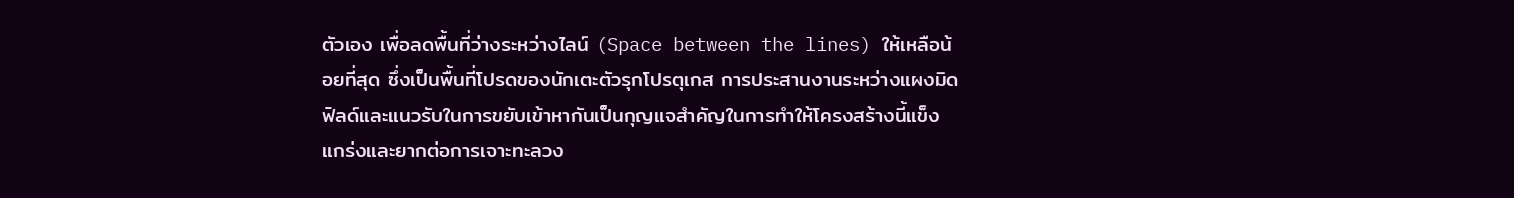ตัวเอง เพื่อลดพื้นที่ว่างระหว่างไลน์ (Space between the lines) ให้เหลือน้อยที่สุด ซึ่งเป็นพื้นที่โปรดของนักเตะตัวรุกโปรตุเกส การประสานงานระหว่างแผงมิดฟิลด์และแนวรับในการขยับเข้าหากันเป็นกุญแจสำคัญในการทำให้โครงสร้างนี้แข็งแกร่งและยากต่อการเจาะทะลวง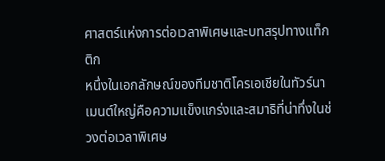ศาสตร์แห่งการต่อเวลาพิเศษและบทสรุปทางแท็กติก
หนึ่งในเอกลักษณ์ของทีมชาติโครเอเชียในทัวร์นาเมนต์ใหญ่คือความแข็งแกร่งและสมาธิที่น่าทึ่งในช่วงต่อเวลาพิเศษ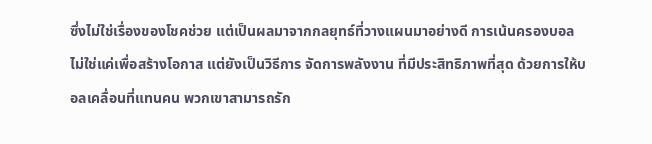ซึ่งไม่ใช่เรื่องของโชคช่วย แต่เป็นผลมาจากกลยุทธ์ที่วางแผนมาอย่างดี การเน้นครองบอลไม่ใช่แค่เพื่อสร้างโอกาส แต่ยังเป็นวิธีการ จัดการพลังงาน ที่มีประสิทธิภาพที่สุด ด้วยการให้บอลเคลื่อนที่แทนคน พวกเขาสามารถรัก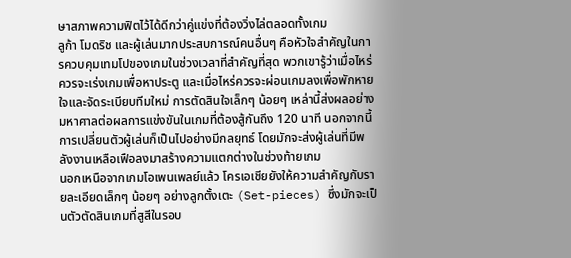ษาสภาพความฟิตไว้ได้ดีกว่าคู่แข่งที่ต้องวิ่งไล่ตลอดทั้งเกม
ลูก้า โมดริช และผู้เล่นมากประสบการณ์คนอื่นๆ คือหัวใจสำคัญในการควบคุมเทมโปของเกมในช่วงเวลาที่สำคัญที่สุด พวกเขารู้ว่าเมื่อไหร่ควรจะเร่งเกมเพื่อหาประตู และเมื่อไหร่ควรจะผ่อนเกมลงเพื่อพักหายใจและจัดระเบียบทีมใหม่ การตัดสินใจเล็กๆ น้อยๆ เหล่านี้ส่งผลอย่างมหาศาลต่อผลการแข่งขันในเกมที่ต้องสู้กันถึง 120 นาที นอกจากนี้ การเปลี่ยนตัวผู้เล่นก็เป็นไปอย่างมีกลยุทธ์ โดยมักจะส่งผู้เล่นที่มีพลังงานเหลือเฟือลงมาสร้างความแตกต่างในช่วงท้ายเกม
นอกเหนือจากเกมโอเพนเพลย์แล้ว โครเอเชียยังให้ความสำคัญกับรายละเอียดเล็กๆ น้อยๆ อย่างลูกตั้งเตะ (Set-pieces) ซึ่งมักจะเป็นตัวตัดสินเกมที่สูสีในรอบ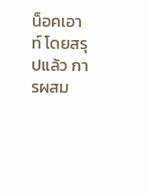น็อคเอาท์ โดยสรุปแล้ว การผสม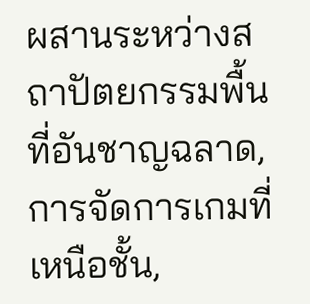ผสานระหว่างสถาปัตยกรรมพื้นที่อันชาญฉลาด, การจัดการเกมที่เหนือชั้น,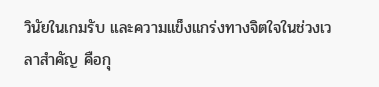วินัยในเกมรับ และความแข็งแกร่งทางจิตใจในช่วงเวลาสำคัญ คือกุ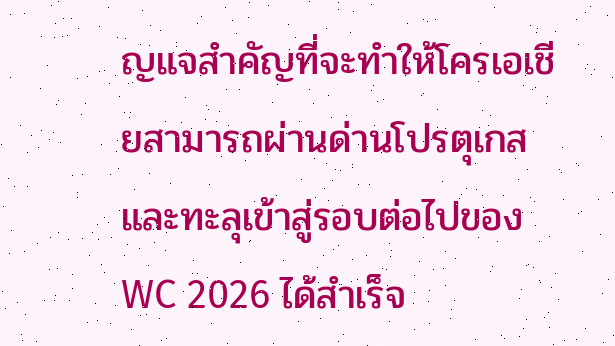ญแจสำคัญที่จะทำให้โครเอเชียสามารถผ่านด่านโปรตุเกสและทะลุเข้าสู่รอบต่อไปของ WC 2026 ได้สำเร็จ